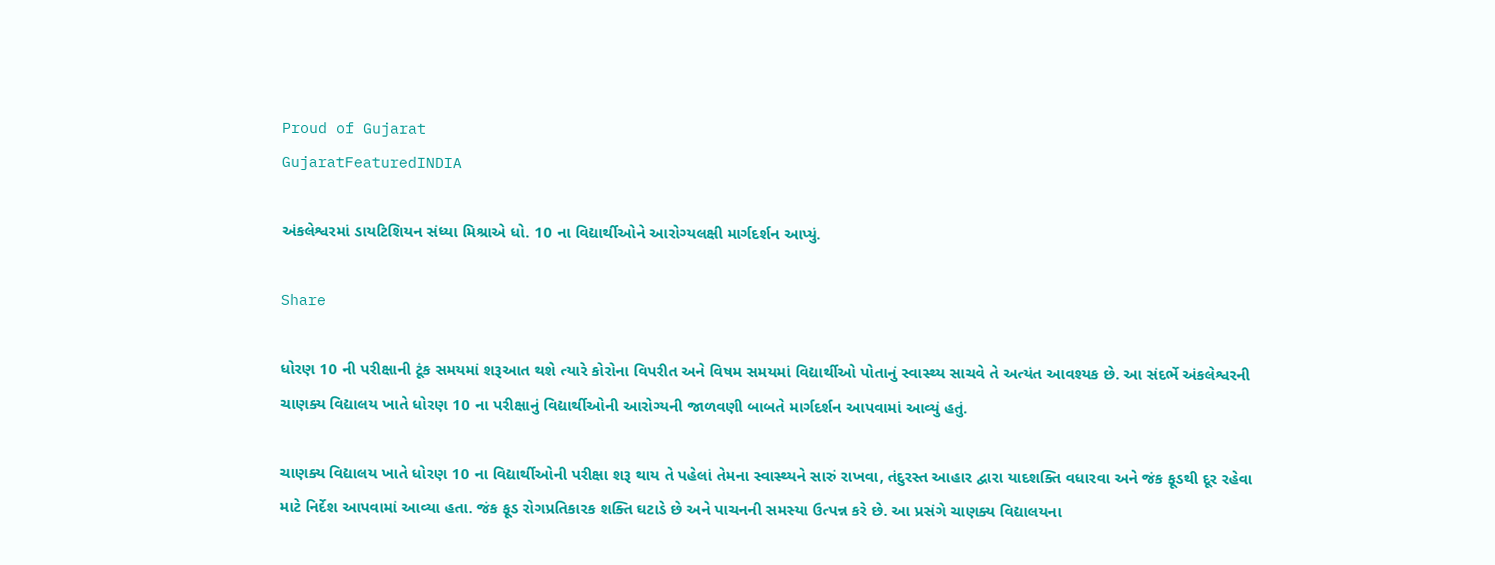Proud of Gujarat
GujaratFeaturedINDIA

અંકલેશ્વરમાં ડાયટિશિયન સંધ્યા મિશ્રાએ ધો. 10 ના વિદ્યાર્થીઓને આરોગ્યલક્ષી માર્ગદર્શન આપ્યું.

Share

ધોરણ 10 ની પરીક્ષાની ટૂંક સમયમાં શરૂઆત થશે ત્યારે કોરોના વિપરીત અને વિષમ સમયમાં વિદ્યાર્થીઓ પોતાનું સ્વાસ્થ્ય સાચવે તે અત્યંત આવશ્યક છે. આ સંદર્ભે અંકલેશ્વરની ચાણક્ય વિદ્યાલય ખાતે ધોરણ 10 ના પરીક્ષાનું વિદ્યાર્થીઓની આરોગ્યની જાળવણી બાબતે માર્ગદર્શન આપવામાં આવ્યું હતું.

ચાણક્ય વિદ્યાલય ખાતે ધોરણ 10 ના વિદ્યાર્થીઓની પરીક્ષા શરૂ થાય તે પહેલાં તેમના સ્વાસ્થ્યને સારું રાખવા, તંદુરસ્ત આહાર દ્વારા યાદશક્તિ વધારવા અને જંક ફૂડથી દૂર રહેવા માટે નિર્દેશ આપવામાં આવ્યા હતા. જંક ફૂડ રોગપ્રતિકારક શક્તિ ઘટાડે છે અને પાચનની સમસ્યા ઉત્પન્ન કરે છે. આ પ્રસંગે ચાણક્ય વિદ્યાલયના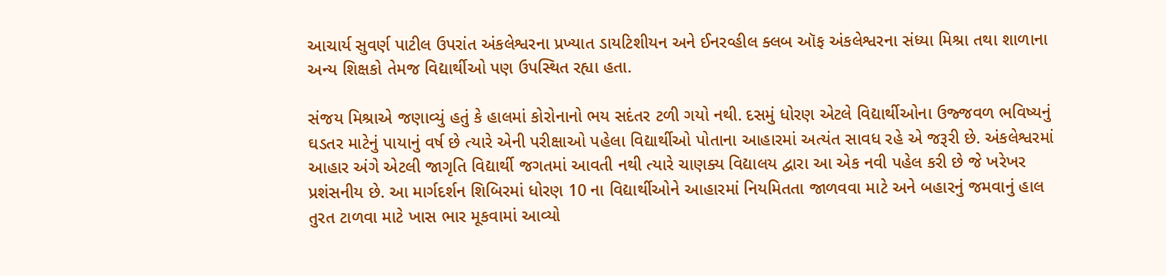આચાર્ય સુવર્ણ પાટીલ ઉપરાંત અંકલેશ્વરના પ્રખ્યાત ડાયટિશીયન અને ઈનરવ્હીલ ક્લબ ઑફ અંકલેશ્વરના સંધ્યા મિશ્રા તથા શાળાના અન્ય શિક્ષકો તેમજ વિદ્યાર્થીઓ પણ ઉપસ્થિત રહ્યા હતા.

સંજય મિશ્રાએ જણાવ્યું હતું કે હાલમાં કોરોનાનો ભય સદંતર ટળી ગયો નથી. દસમું ધોરણ એટલે વિદ્યાર્થીઓના ઉજ્જવળ ભવિષ્યનું ઘડતર માટેનું પાયાનું વર્ષ છે ત્યારે એની પરીક્ષાઓ પહેલા વિદ્યાર્થીઓ પોતાના આહારમાં અત્યંત સાવધ રહે એ જરૂરી છે. અંકલેશ્વરમાં આહાર અંગે એટલી જાગૃતિ વિદ્યાર્થી જગતમાં આવતી નથી ત્યારે ચાણક્ય વિદ્યાલય દ્વારા આ એક નવી પહેલ કરી છે જે ખરેખર પ્રશંસનીય છે. આ માર્ગદર્શન શિબિરમાં ધોરણ 10 ના વિદ્યાર્થીઓને આહારમાં નિયમિતતા જાળવવા માટે અને બહારનું જમવાનું હાલ તુરત ટાળવા માટે ખાસ ભાર મૂકવામાં આવ્યો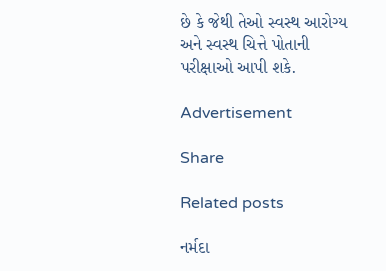છે કે જેથી તેઓ સ્વસ્થ આરોગ્ય અને સ્વસ્થ ચિત્તે પોતાની પરીક્ષાઓ આપી શકે.

Advertisement

Share

Related posts

નર્મદા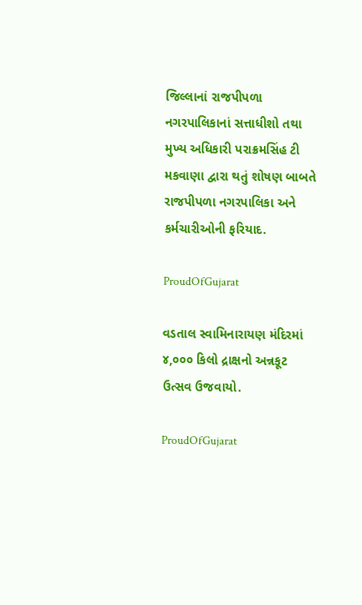જિલ્લાનાં રાજપીપળા નગરપાલિકાનાં સત્તાધીશો તથા મુખ્ય અધિકારી પરાક્રમસિંહ ટી મકવાણા દ્વારા થતું શોષણ બાબતે રાજપીપળા નગરપાલિકા અને કર્મચારીઓની ફરિયાદ.

ProudOfGujarat

વડતાલ સ્વામિનારાયણ મંદિરમાં ૪,૦૦૦ કિલો દ્રાક્ષનો અન્નકૂટ ઉત્સવ ઉજવાયો.

ProudOfGujarat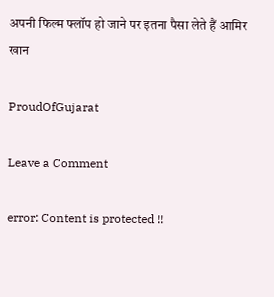अपनी फिल्म फ्लॉप हो जाने पर इतना पैसा लेते हैं आमिर खान

ProudOfGujarat

Leave a Comment

error: Content is protected !!